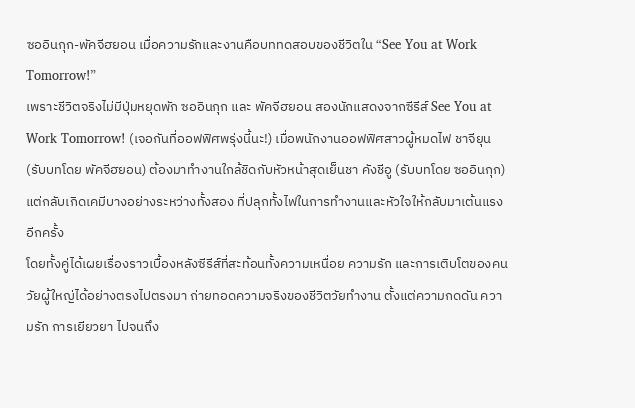ซออินกุก-พัคจีฮยอน เมื่อความรักและงานคือบททดสอบของชีวิตใน “See You at Work Tomorrow!”
เพราะชีวิตจริงไม่มีปุ่มหยุดพัก ซออินกุก และ พัคจีฮยอน สองนักแสดงจากซีรีส์ See You at Work Tomorrow! (เจอกันที่ออฟฟิศพรุ่งนี้นะ!) เมื่อพนักงานออฟฟิศสาวผู้หมดไฟ ชาจียุน (รับบทโดย พัคจีฮยอน) ต้องมาทำงานใกล้ชิดกับหัวหน้าสุดเย็นชา คังชีอู (รับบทโดย ซออินกุก) แต่กลับเกิดเคมีบางอย่างระหว่างทั้งสอง ที่ปลุกทั้งไฟในการทำงานและหัวใจให้กลับมาเต้นแรงอีกครั้ง
โดยทั้งคู่ได้เผยเรื่องราวเบื้องหลังซีรีส์ที่สะท้อนทั้งความเหนื่อย ความรัก และการเติบโตของคนวัยผู้ใหญ่ได้อย่างตรงไปตรงมา ถ่ายทอดความจริงของชีวิตวัยทำงาน ตั้งแต่ความกดดัน ความรัก การเยียวยา ไปจนถึง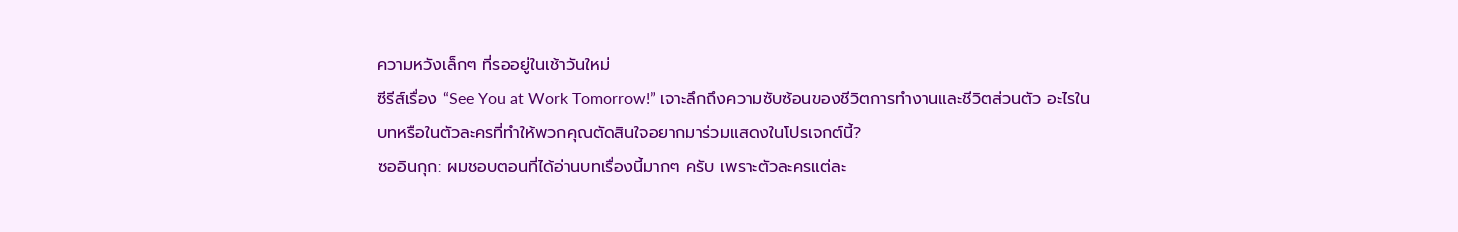ความหวังเล็กๆ ที่รออยู่ในเช้าวันใหม่
ซีรีส์เรื่อง “See You at Work Tomorrow!” เจาะลึกถึงความซับซ้อนของชีวิตการทำงานและชีวิตส่วนตัว อะไรในบทหรือในตัวละครที่ทำให้พวกคุณตัดสินใจอยากมาร่วมแสดงในโปรเจกต์นี้?
ซออินกุก: ผมชอบตอนที่ได้อ่านบทเรื่องนี้มากๆ ครับ เพราะตัวละครแต่ละ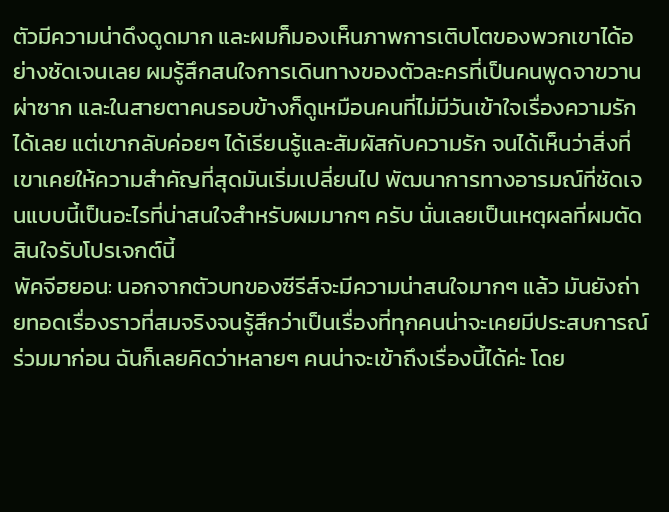ตัวมีความน่าดึงดูดมาก และผมก็มองเห็นภาพการเติบโตของพวกเขาได้อย่างชัดเจนเลย ผมรู้สึกสนใจการเดินทางของตัวละครที่เป็นคนพูดจาขวานผ่าซาก และในสายตาคนรอบข้างก็ดูเหมือนคนที่ไม่มีวันเข้าใจเรื่องความรักได้เลย แต่เขากลับค่อยๆ ได้เรียนรู้และสัมผัสกับความรัก จนได้เห็นว่าสิ่งที่เขาเคยให้ความสำคัญที่สุดมันเริ่มเปลี่ยนไป พัฒนาการทางอารมณ์ที่ชัดเจนแบบนี้เป็นอะไรที่น่าสนใจสำหรับผมมากๆ ครับ นั่นเลยเป็นเหตุผลที่ผมตัดสินใจรับโปรเจกต์นี้
พัคจีฮยอน: นอกจากตัวบทของซีรีส์จะมีความน่าสนใจมากๆ แล้ว มันยังถ่ายทอดเรื่องราวที่สมจริงจนรู้สึกว่าเป็นเรื่องที่ทุกคนน่าจะเคยมีประสบการณ์ร่วมมาก่อน ฉันก็เลยคิดว่าหลายๆ คนน่าจะเข้าถึงเรื่องนี้ได้ค่ะ โดย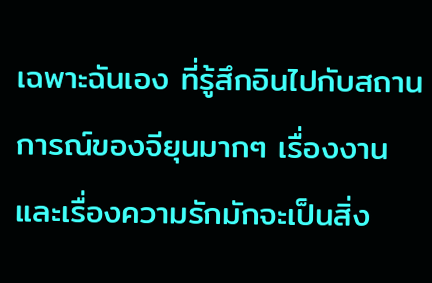เฉพาะฉันเอง ที่รู้สึกอินไปกับสถานการณ์ของจียุนมากๆ เรื่องงานและเรื่องความรักมักจะเป็นสิ่ง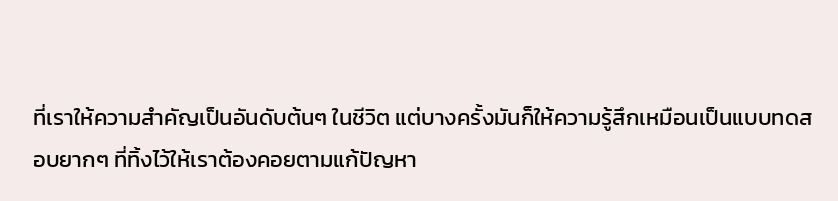ที่เราให้ความสำคัญเป็นอันดับต้นๆ ในชีวิต แต่บางครั้งมันก็ให้ความรู้สึกเหมือนเป็นแบบทดสอบยากๆ ที่ทิ้งไว้ให้เราต้องคอยตามแก้ปัญหา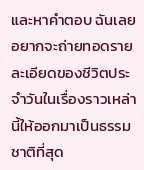และหาคำตอบ ฉันเลยอยากจะถ่ายทอดรายละเอียดของชีวิตประจำวันในเรื่องราวเหล่านี้ให้ออกมาเป็นธรรมชาติที่สุด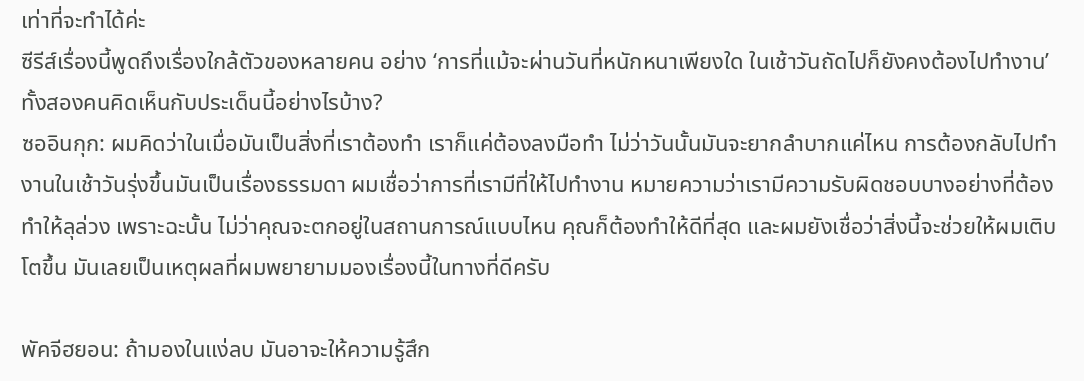เท่าที่จะทำได้ค่ะ
ซีรีส์เรื่องนี้พูดถึงเรื่องใกล้ตัวของหลายคน อย่าง ‘การที่แม้จะผ่านวันที่หนักหนาเพียงใด ในเช้าวันถัดไปก็ยังคงต้องไปทำงาน’ ทั้งสองคนคิดเห็นกับประเด็นนี้อย่างไรบ้าง?
ซออินกุก: ผมคิดว่าในเมื่อมันเป็นสิ่งที่เราต้องทำ เราก็แค่ต้องลงมือทำ ไม่ว่าวันนั้นมันจะยากลำบากแค่ไหน การต้องกลับไปทำงานในเช้าวันรุ่งขึ้นมันเป็นเรื่องธรรมดา ผมเชื่อว่าการที่เรามีที่ให้ไปทำงาน หมายความว่าเรามีความรับผิดชอบบางอย่างที่ต้องทำให้ลุล่วง เพราะฉะนั้น ไม่ว่าคุณจะตกอยู่ในสถานการณ์แบบไหน คุณก็ต้องทำให้ดีที่สุด และผมยังเชื่อว่าสิ่งนี้จะช่วยให้ผมเติบโตขึ้น มันเลยเป็นเหตุผลที่ผมพยายามมองเรื่องนี้ในทางที่ดีครับ

พัคจีฮยอน: ถ้ามองในแง่ลบ มันอาจะให้ความรู้สึก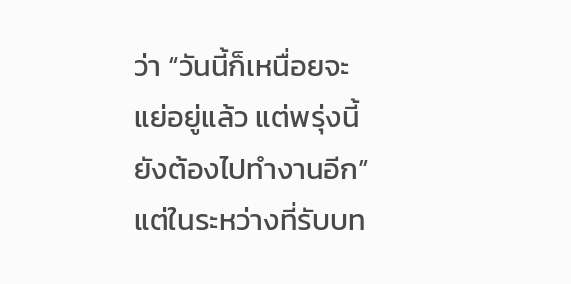ว่า “วันนี้ก็เหนื่อยจะแย่อยู่แล้ว แต่พรุ่งนี้ยังต้องไปทำงานอีก” แต่ในระหว่างที่รับบท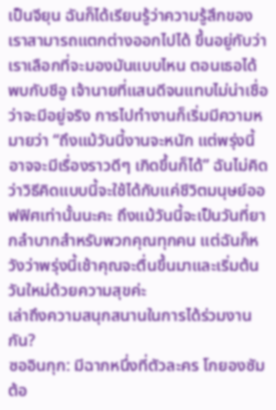เป็นจียุน ฉันก็ได้เรียนรู้ว่าความรู้สึกของเราสามารถแตกต่างออกไปได้ ขึ้นอยู่กับว่าเราเลือกที่จะมองมันแบบไหน ตอนเธอได้พบกับชีอู เจ้านายที่แสนดีจนแทบไม่น่าเชื่อว่าจะมีอยู่จริง การไปทำงานก็เริ่มมีความหมายว่า “ถึงแม้วันนี้งานจะหนัก แต่พรุ่งนี้อาจจะมีเรื่องราวดีๆ เกิดขึ้นก็ได้” ฉันไม่คิดว่าวิธีคิดแบบนี้จะใช้ได้กับแค่ชีวิตมนุษย์ออฟฟิศเท่านั้นนะคะ ถึงแม้วันนี้จะเป็นวันที่ยากลำบากสำหรับพวกคุณทุกคน แต่ฉันก็หวังว่าพรุ่งนี้เช้าคุณจะตื่นขึ้นมาและเริ่มต้นวันใหม่ด้วยความสุขค่ะ
เล่าถึงความสนุกสนานในการได้ร่วมงานกัน?
ซออินกุก: มีฉากหนึ่งที่ตัวละคร โกยองซัม ต้อ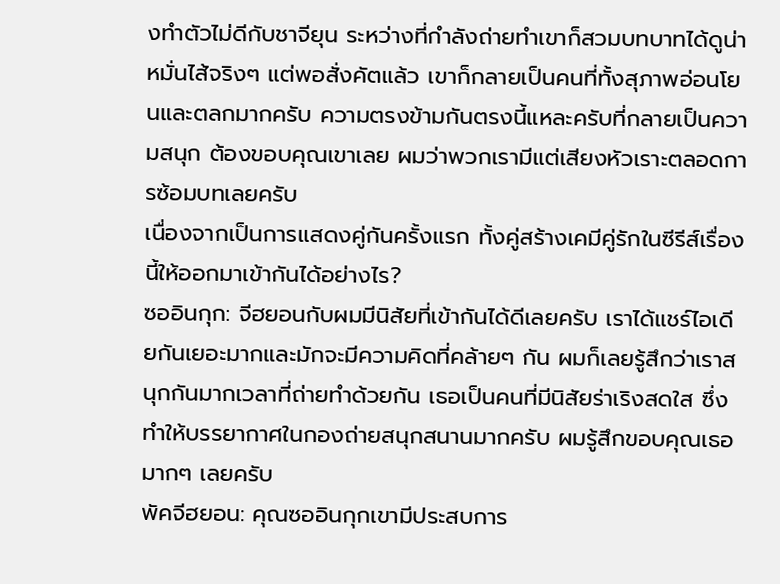งทำตัวไม่ดีกับชาจียุน ระหว่างที่กำลังถ่ายทำเขาก็สวมบทบาทได้ดูน่าหมั่นไส้จริงๆ แต่พอสั่งคัตแล้ว เขาก็กลายเป็นคนที่ทั้งสุภาพอ่อนโยนและตลกมากครับ ความตรงข้ามกันตรงนี้แหละครับที่กลายเป็นความสนุก ต้องขอบคุณเขาเลย ผมว่าพวกเรามีแต่เสียงหัวเราะตลอดการซ้อมบทเลยครับ
เนื่องจากเป็นการแสดงคู่กันครั้งแรก ทั้งคู่สร้างเคมีคู่รักในซีรีส์เรื่องนี้ให้ออกมาเข้ากันได้อย่างไร?
ซออินกุก: จีฮยอนกับผมมีนิสัยที่เข้ากันได้ดีเลยครับ เราได้แชร์ไอเดียกันเยอะมากและมักจะมีความคิดที่คล้ายๆ กัน ผมก็เลยรู้สึกว่าเราสนุกกันมากเวลาที่ถ่ายทำด้วยกัน เธอเป็นคนที่มีนิสัยร่าเริงสดใส ซึ่งทำให้บรรยากาศในกองถ่ายสนุกสนานมากครับ ผมรู้สึกขอบคุณเธอมากๆ เลยครับ
พัคจีฮยอน: คุณซออินกุกเขามีประสบการ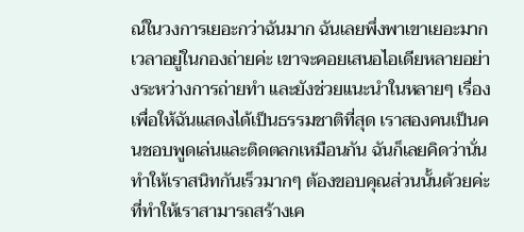ณ์ในวงการเยอะกว่าฉันมาก ฉันเลยพึ่งพาเขาเยอะมากเวลาอยู่ในกองถ่ายค่ะ เขาจะคอยเสนอไอเดียหลายอย่างระหว่างการถ่ายทำ และยังช่วยแนะนำในหลายๆ เรื่อง เพื่อให้ฉันแสดงได้เป็นธรรมชาติที่สุด เราสองคนเป็นคนชอบพูดเล่นและติดตลกเหมือนกัน ฉันก็เลยคิดว่านั่นทำให้เราสนิทกันเร็วมากๆ ต้องขอบคุณส่วนนั้นด้วยค่ะ ที่ทำให้เราสามารถสร้างเค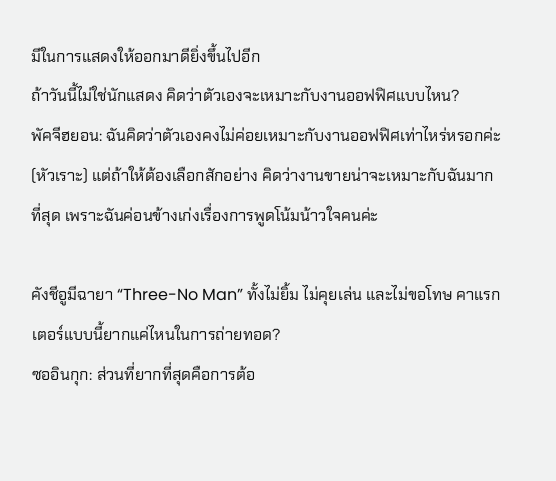มีในการแสดงให้ออกมาดียิ่งขึ้นไปอีก
ถ้าวันนี้ไม่ใช่นักแสดง คิดว่าตัวเองจะเหมาะกับงานออฟฟิศแบบไหน?
พัคจีฮยอน: ฉันคิดว่าตัวเองคงไม่ค่อยเหมาะกับงานออฟฟิศเท่าไหร่หรอกค่ะ (หัวเราะ) แต่ถ้าให้ต้องเลือกสักอย่าง คิดว่างานขายน่าจะเหมาะกับฉันมากที่สุด เพราะฉันค่อนข้างเก่งเรื่องการพูดโน้มน้าวใจคนค่ะ

คังชีอูมีฉายา “Three-No Man” ทั้งไม่ยิ้ม ไม่คุยเล่น และไม่ขอโทษ คาแรกเตอร์แบบนี้ยากแค่ไหนในการถ่ายทอด?
ซออินกุก: ส่วนที่ยากที่สุดคือการต้อ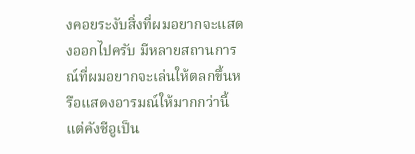งคอยระงับสิ่งที่ผมอยากจะแสดงออกไปครับ มีหลายสถานการณ์ที่ผมอยากจะเล่นให้ตลกขึ้นหรือแสดงอารมณ์ให้มากกว่านี้ แต่คังชีอูเป็น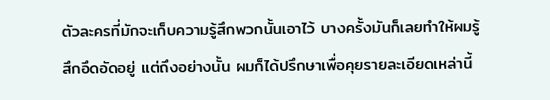ตัวละครที่มักจะเก็บความรู้สึกพวกนั้นเอาไว้ บางครั้งมันก็เลยทำให้ผมรู้สึกอึดอัดอยู่ แต่ถึงอย่างนั้น ผมก็ได้ปรึกษาเพื่อคุยรายละเอียดเหล่านี้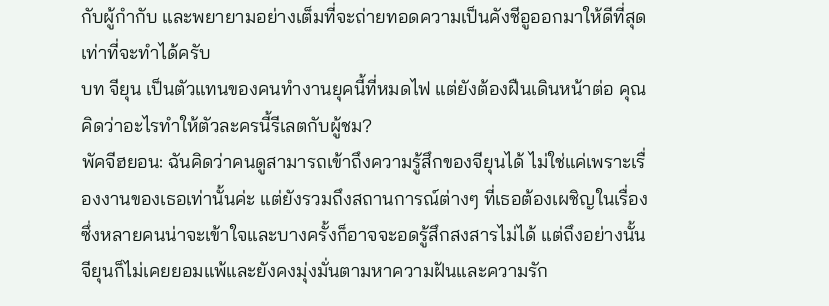กับผู้กำกับ และพยายามอย่างเต็มที่จะถ่ายทอดความเป็นคังชีอูออกมาให้ดีที่สุดเท่าที่จะทำได้ครับ
บท จียุน เป็นตัวแทนของคนทำงานยุคนี้ที่หมดไฟ แต่ยังต้องฝืนเดินหน้าต่อ คุณคิดว่าอะไรทำให้ตัวละครนี้รีเลตกับผู้ชม?
พัคจีฮยอน: ฉันคิดว่าคนดูสามารถเข้าถึงความรู้สึกของจียุนได้ ไม่ใช่แค่เพราะเรื่องงานของเธอเท่านั้นค่ะ แต่ยังรวมถึงสถานการณ์ต่างๆ ที่เธอต้องเผชิญในเรื่อง ซึ่งหลายคนน่าจะเข้าใจและบางครั้งก็อาจจะอดรู้สึกสงสารไม่ได้ แต่ถึงอย่างนั้น จียุนก็ไม่เคยยอมแพ้และยังคงมุ่งมั่นตามหาความฝันและความรัก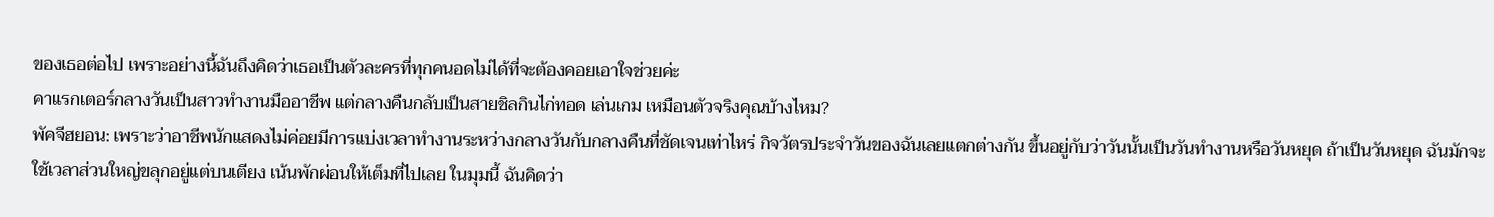ของเธอต่อไป เพราะอย่างนี้ฉันถึงคิดว่าเธอเป็นตัวละครที่ทุกคนอดไม่ได้ที่จะต้องคอยเอาใจช่วยค่ะ
คาแรกเตอร์กลางวันเป็นสาวทำงานมืออาชีพ แต่กลางคืนกลับเป็นสายชิลกินไก่ทอด เล่นเกม เหมือนตัวจริงคุณบ้างไหม?
พัคจีฮยอน: เพราะว่าอาชีพนักแสดงไม่ค่อยมีการแบ่งเวลาทำงานระหว่างกลางวันกับกลางคืนที่ชัดเจนเท่าไหร่ กิจวัตรประจำวันของฉันเลยแตกต่างกัน ขึ้นอยู่กับว่าวันนั้นเป็นวันทำงานหรือวันหยุด ถ้าเป็นวันหยุด ฉันมักจะใช้เวลาส่วนใหญ่ขลุกอยู่แต่บนเตียง เน้นพักผ่อนให้เต็มที่ไปเลย ในมุมนี้ ฉันคิดว่า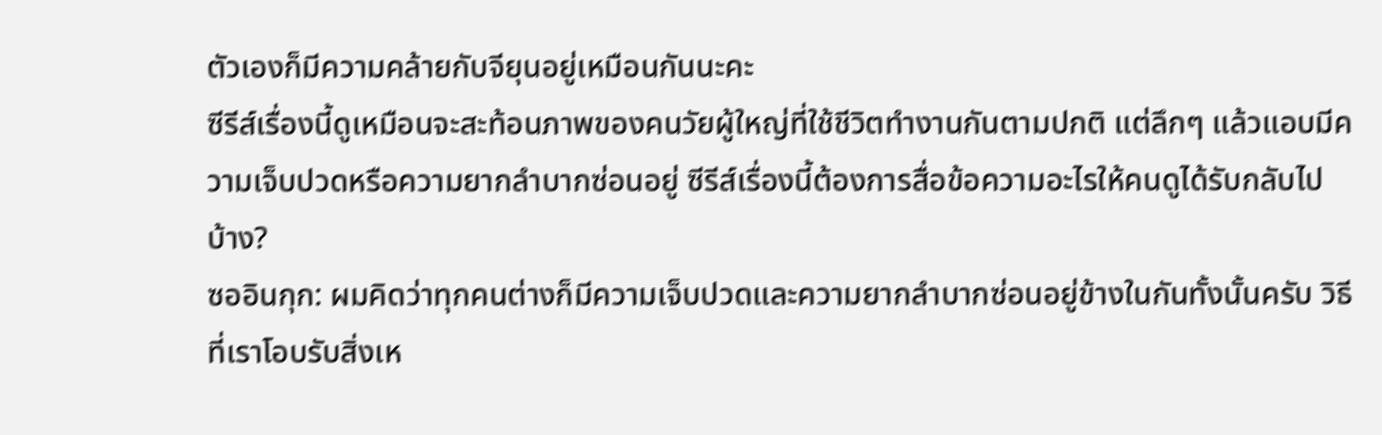ตัวเองก็มีความคล้ายกับจียุนอยู่เหมือนกันนะคะ
ซีรีส์เรื่องนี้ดูเหมือนจะสะท้อนภาพของคนวัยผู้ใหญ่ที่ใช้ชีวิตทำงานกันตามปกติ แต่ลึกๆ แล้วแอบมีความเจ็บปวดหรือความยากลำบากซ่อนอยู่ ซีรีส์เรื่องนี้ต้องการสื่อข้อความอะไรให้คนดูได้รับกลับไปบ้าง?
ซออินกุก: ผมคิดว่าทุกคนต่างก็มีความเจ็บปวดและความยากลำบากซ่อนอยู่ข้างในกันทั้งนั้นครับ วิธีที่เราโอบรับสิ่งเห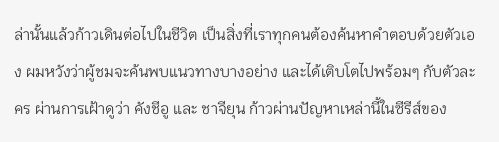ล่านั้นแล้วก้าวเดินต่อไปในชีวิต เป็นสิ่งที่เราทุกคนต้องค้นหาคำตอบด้วยตัวเอง ผมหวังว่าผู้ชมจะค้นพบแนวทางบางอย่าง และได้เติบโตไปพร้อมๆ กับตัวละคร ผ่านการเฝ้าดูว่า คังชีอู และ ชาจียุน ก้าวผ่านปัญหาเหล่านี้ในซีรีส์ของ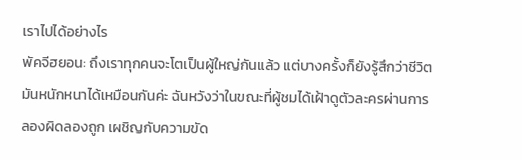เราไปได้อย่างไร
พัคจีฮยอน: ถึงเราทุกคนจะโตเป็นผู้ใหญ่กันแล้ว แต่บางครั้งก็ยังรู้สึกว่าชีวิตมันหนักหนาได้เหมือนกันค่ะ ฉันหวังว่าในขณะที่ผู้ชมได้เฝ้าดูตัวละครผ่านการลองผิดลองถูก เผชิญกับความขัด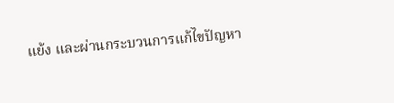แย้ง และผ่านกระบวนการแก้ไขปัญหา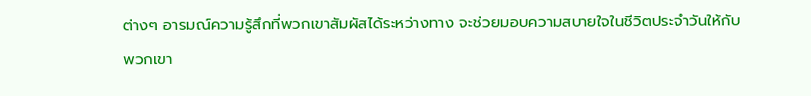ต่างๆ อารมณ์ความรู้สึกที่พวกเขาสัมผัสได้ระหว่างทาง จะช่วยมอบความสบายใจในชีวิตประจำวันให้กับพวกเขา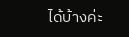ได้บ้างค่ะ